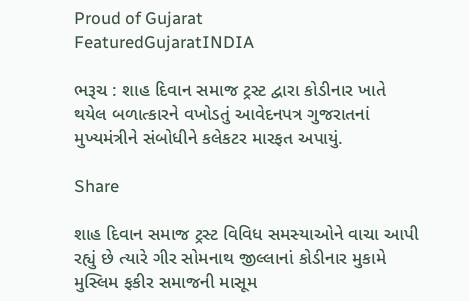Proud of Gujarat
FeaturedGujaratINDIA

ભરૂચ : શાહ દિવાન સમાજ ટ્રસ્ટ દ્વારા કોડીનાર ખાતે થયેલ બળાત્કારને વખોડતું આવેદનપત્ર ગુજરાતનાં મુખ્યમંત્રીને સંબોધીને કલેકટર મારફત અપાયું.

Share

શાહ દિવાન સમાજ ટ્રસ્ટ વિવિધ સમસ્યાઓને વાચા આપી રહ્યું છે ત્યારે ગીર સોમનાથ જીલ્લાનાં કોડીનાર મુકામે મુસ્લિમ ફકીર સમાજની માસૂમ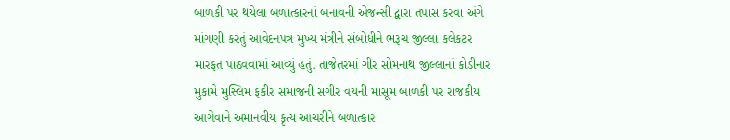બાળકી પર થયેલા બળાત્કારનાં બનાવની એજન્સી દ્વારા તપાસ કરવા અંગે માંગણી કરતું આવેદનપત્ર મુખ્ય મંત્રીને સંબોધીને ભરૂચ જીલ્લા કલેકટર મારફત પાઠવવામાં આવ્યું હતું. તાજેતરમાં ગીર સોમનાથ જીલ્લાનાં કોડીનાર મુકામે મુસ્લિમ ફકીર સમાજની સગીર વયની માસૂમ બાળકી પર રાજકીય આગેવાને અમાનવીય કૃત્ય આચરીને બળાત્કાર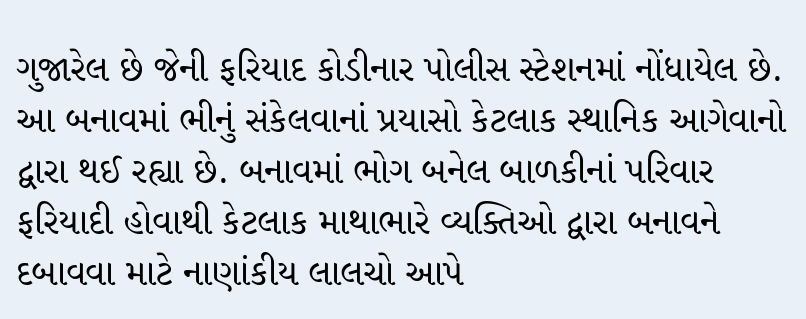ગુજારેલ છે જેની ફરિયાદ કોડીનાર પોલીસ સ્ટેશનમાં નોંધાયેલ છે. આ બનાવમાં ભીનું સંકેલવાનાં પ્રયાસો કેટલાક સ્થાનિક આગેવાનો દ્વારા થઈ રહ્યા છે. બનાવમાં ભોગ બનેલ બાળકીનાં પરિવાર ફરિયાદી હોવાથી કેટલાક માથાભારે વ્યક્તિઓ દ્વારા બનાવને દબાવવા માટે નાણાંકીય લાલચો આપે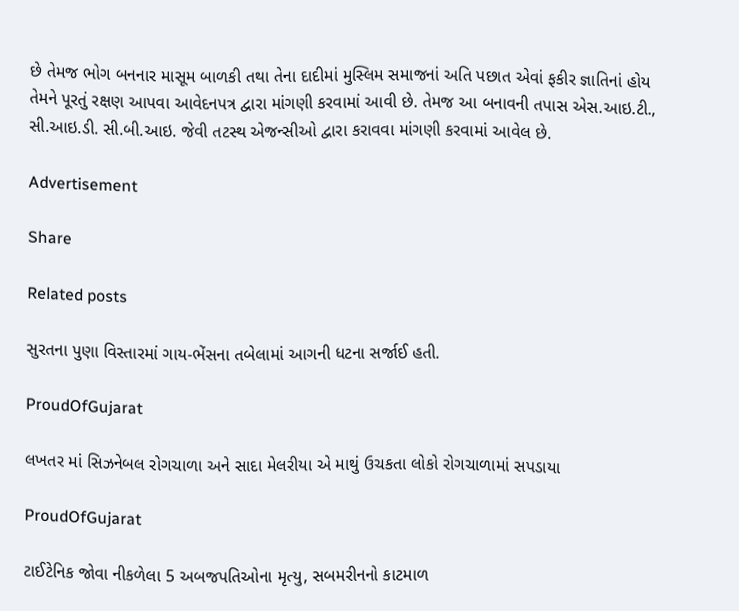છે તેમજ ભોગ બનનાર માસૂમ બાળકી તથા તેના દાદીમાં મુસ્લિમ સમાજનાં અતિ પછાત એવાં ફકીર જ્ઞાતિનાં હોય તેમને પૂરતું રક્ષણ આપવા આવેદનપત્ર દ્વારા માંગણી કરવામાં આવી છે. તેમજ આ બનાવની તપાસ એસ.આઇ.ટી., સી.આઇ.ડી. સી.બી.આઇ. જેવી તટસ્થ એજન્સીઓ દ્વારા કરાવવા માંગણી કરવામાં આવેલ છે.

Advertisement

Share

Related posts

સુરતના પુણા વિસ્તારમાં ગાય-ભેંસના તબેલામાં આગની ધટના સર્જાઈ હતી.

ProudOfGujarat

લખતર માં સિઝનેબલ રોગચાળા અને સાદા મેલરીયા એ માથું ઉચકતા લોકો રોગચાળામાં સપડાયા

ProudOfGujarat

ટાઈટેનિક જોવા નીકળેલા 5 અબજપતિઓના મૃત્યુ, સબમરીનનો કાટમાળ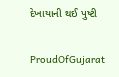દેખાયાની થઈ પુષ્ટી

ProudOfGujarat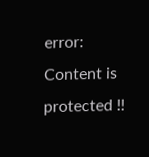error: Content is protected !!